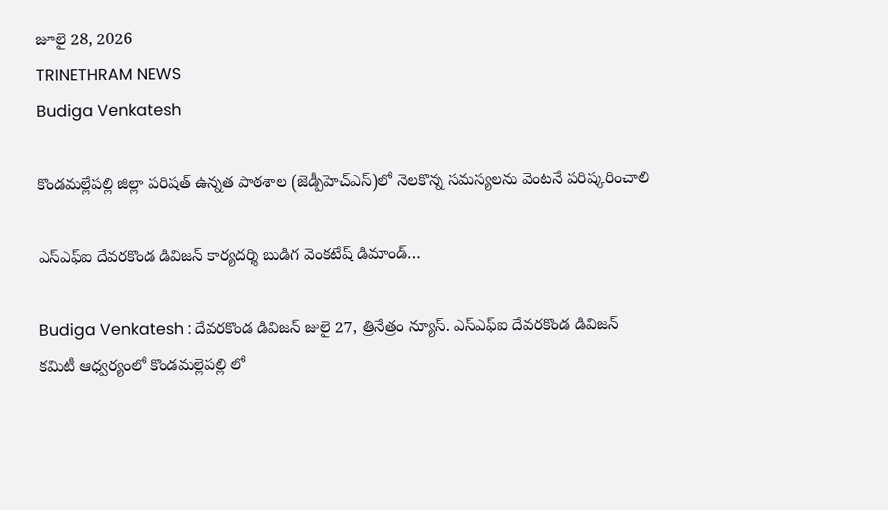జూలై 28, 2026
TRINETHRAM NEWS
Budiga Venkatesh

కొండమల్లేపల్లి జిల్లా పరిషత్ ఉన్నత పాఠశాల (జెడ్పీహెచ్ఎస్)లో నెలకొన్న సమస్యలను వెంటనే పరిష్కరించాలి

ఎస్ఎఫ్ఐ దేవరకొండ డివిజన్ కార్యదర్శి బుడిగ వెంకటేష్ డిమాండ్…

Budiga Venkatesh : దేవరకొండ డివిజన్ జులై 27, త్రినేత్రం న్యూస్. ఎస్ఎఫ్ఐ దేవరకొండ డివిజన్ కమిటీ ఆధ్వర్యంలో కొండమల్లెపల్లి లో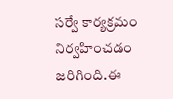సర్వే కార్యక్రమం నిర్వహించడం జరిగింది.ఈ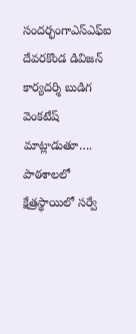సందర్భంగాఎస్ఎఫ్ఐ దేవరకొండ డివిజన్ కార్యదర్శి బుడిగ వెంకటేష్ మాట్లాడుతూ…. పాఠశాలలో క్షేత్రస్థాయిలో సర్వే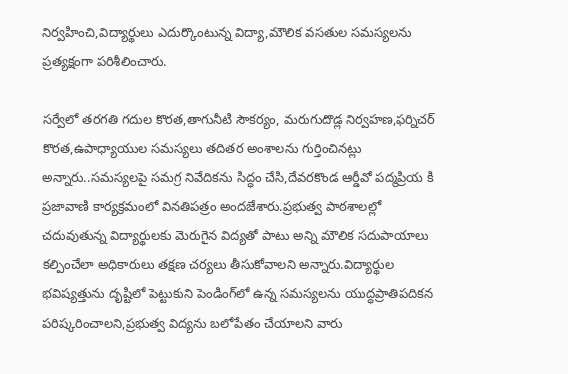నిర్వహించి,విద్యార్థులు ఎదుర్కొంటున్న విద్యా,మౌలిక వసతుల సమస్యలను ప్రత్యక్షంగా పరిశీలించారు.

సర్వేలో తరగతి గదుల కొరత,తాగునీటి సౌకర్యం, మరుగుదొడ్ల నిర్వహణ,ఫర్నిచర్ కొరత,ఉపాధ్యాయుల సమస్యలు తదితర అంశాలను గుర్తించినట్లు అన్నారు..సమస్యలపై సమగ్ర నివేదికను సిద్ధం చేసి,దేవరకొండ ఆర్డీవో పద్మప్రియ కి ప్రజావాణి కార్యక్రమంలో వినతిపత్రం అందజేశారు.ప్రభుత్వ పాఠశాలల్లో చదువుతున్న విద్యార్థులకు మెరుగైన విద్యతో పాటు అన్ని మౌలిక సదుపాయాలు కల్పించేలా అధికారులు తక్షణ చర్యలు తీసుకోవాలని అన్నారు.విద్యార్థుల భవిష్యత్తును దృష్టిలో పెట్టుకుని పెండింగ్‌లో ఉన్న సమస్యలను యుద్ధప్రాతిపదికన పరిష్కరించాలని,ప్రభుత్వ విద్యను బలోపేతం చేయాలని వారు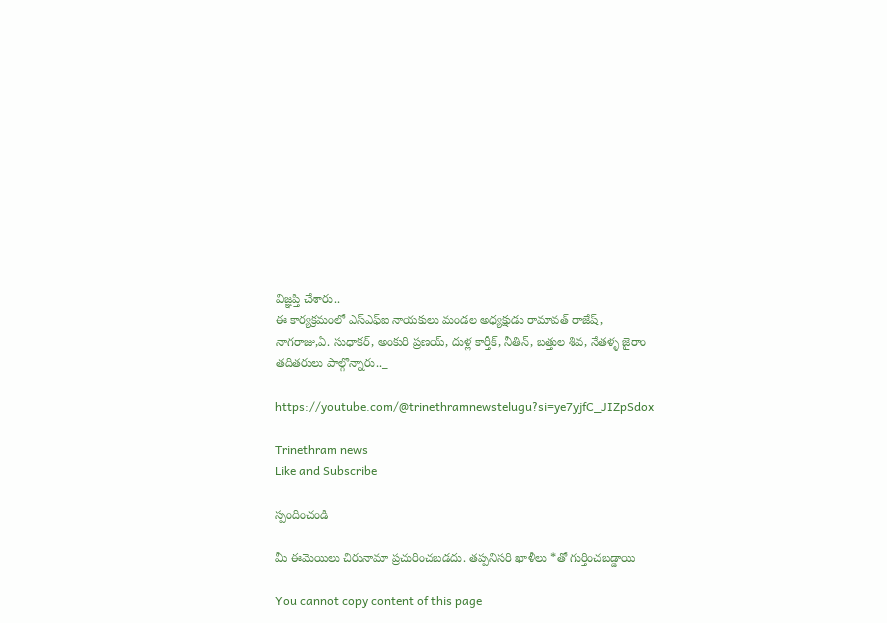విజ్ఞప్తి చేశారు..
ఈ కార్యక్రమంలో ఎస్ఎఫ్ఐ నాయకులు మండల అధ్యక్షుడు రామావత్ రాజేష్, నాగరాజు,ఏ. సుధాకర్, అంకురి ప్రణయ్, దుళ్ల కార్తీక్, నీతిన్, బత్తుల శివ, నేతళ్ళ జైరాం తదితరులు పాల్గొన్నారు.._

https://youtube.com/@trinethramnewstelugu?si=ye7yjfC_JIZpSdox

Trinethram news
Like and Subscribe

స్పందించండి

మీ ఈమెయిలు చిరునామా ప్రచురించబడదు. తప్పనిసరి ఖాళీలు *తో గుర్తించబడ్డాయి

You cannot copy content of this page